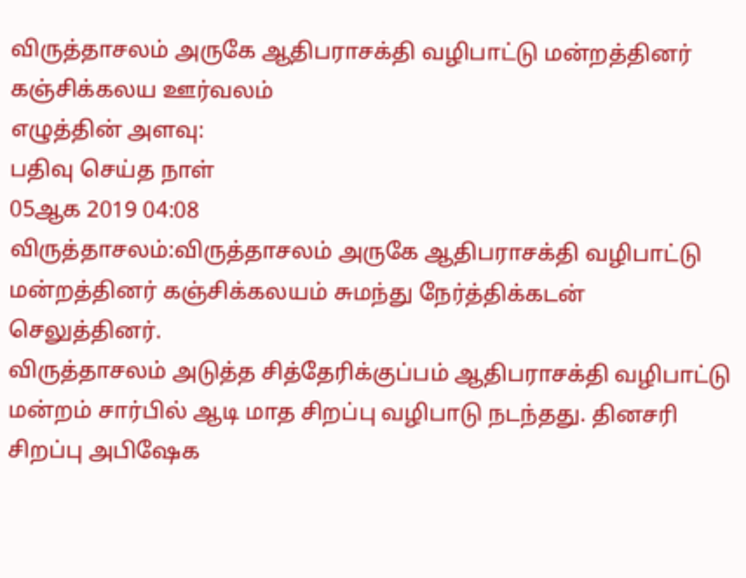விருத்தாசலம் அருகே ஆதிபராசக்தி வழிபாட்டு மன்றத்தினர் கஞ்சிக்கலய ஊர்வலம்
எழுத்தின் அளவு:
பதிவு செய்த நாள்
05ஆக 2019 04:08
விருத்தாசலம்:விருத்தாசலம் அருகே ஆதிபராசக்தி வழிபாட்டு மன்றத்தினர் கஞ்சிக்கலயம் சுமந்து நேர்த்திக்கடன் செலுத்தினர்.
விருத்தாசலம் அடுத்த சித்தேரிக்குப்பம் ஆதிபராசக்தி வழிபாட்டு மன்றம் சார்பில் ஆடி மாத சிறப்பு வழிபாடு நடந்தது. தினசரி சிறப்பு அபிஷேக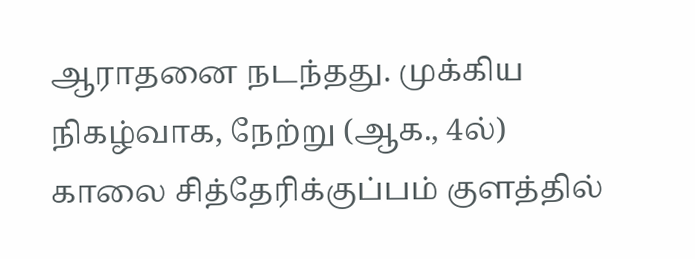ஆராதனை நடந்தது. முக்கிய நிகழ்வாக, நேற்று (ஆக., 4ல்) காலை சித்தேரிக்குப்பம் குளத்தில்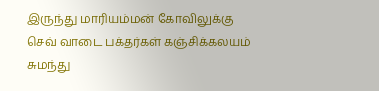இருந்து மாரியம்மன் கோவிலுக்கு செவ் வாடை பக்தர்கள் கஞ்சிக்கலயம் சுமந்து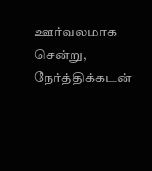ஊர்வலமாக சென்று, நேர்த்திக்கடன்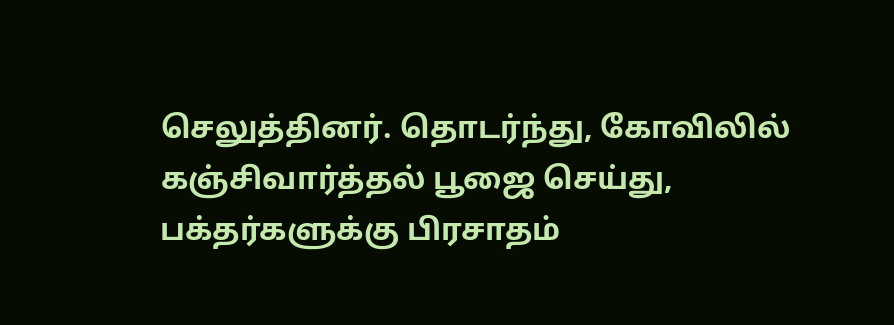செலுத்தினர். தொடர்ந்து, கோவிலில் கஞ்சிவார்த்தல் பூஜை செய்து, பக்தர்களுக்கு பிரசாதம்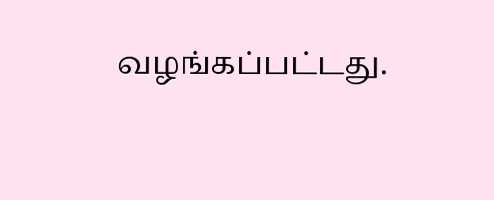வழங்கப்பட்டது.